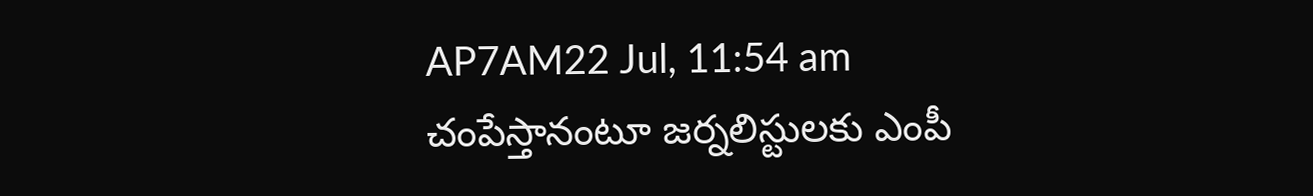AP7AM22 Jul, 11:54 am
చంపేస్తానంటూ జర్నలిస్టులకు ఎంపీ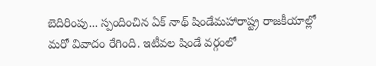బెదిరింపు... స్పందించిన ఏక్ నాథ్ షిండేమహారాష్ట్ర రాజకీయాల్లో మరో వివాదం రేగింది. ఇటీవల షిండే వర్గంలో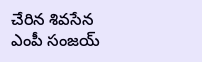చేరిన శివసేన ఎంపీ సంజయ్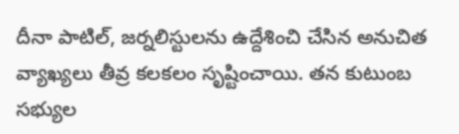దీనా పాటిల్, జర్నలిస్టులను ఉద్దేశించి చేసిన అనుచిత వ్యాఖ్యలు తీవ్ర కలకలం సృష్టించాయి. తన కుటుంబ సభ్యుల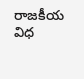రాజకీయ విధ